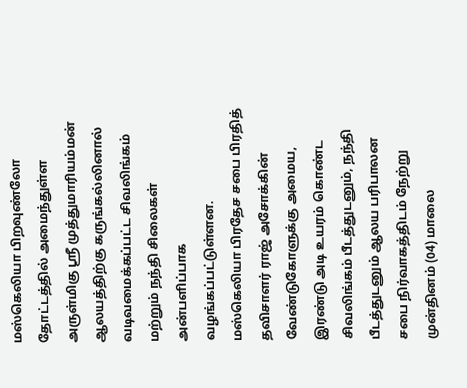மஸ்கெலியா பிறவுண்லோ தோட்டத்தில் அமைந்துள்ள அருள்மிகு ஶ்ரீ முத்துமாரியம்மன் ஆலயத்திற்கு கருங்கல்லினால் வடிவமைக்கப்பட்ட சிவலிங்கம் மற்றும் நந்தி சிலைகள் அன்பளிப்பாக வழங்கப்பட்டுள்ளன.
மஸ்கெலியா பிரதேச சபை பிரதித் தவிசாளர் ராஜ் அசோக்கின் வேண்டுகோளுக்கு அமைய, இரண்டு அடி உயரம் கொண்ட சிவலிங்கம் பீடத்துடனும், நந்தி பீடத்துடனும் ஆலய பரிபாலன சபை நிர்வாகத்திடம் நேற்று முன்தினம் (04) மாலை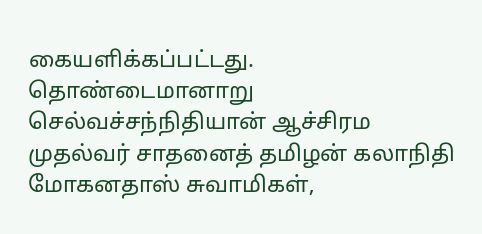கையளிக்கப்பட்டது.
தொண்டைமானாறு செல்வச்சந்நிதியான் ஆச்சிரம முதல்வர் சாதனைத் தமிழன் கலாநிதி மோகனதாஸ் சுவாமிகள்,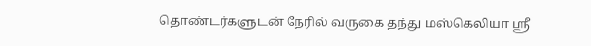தொண்டர்களுடன் நேரில் வருகை தந்து மஸ்கெலியா ஶ்ரீ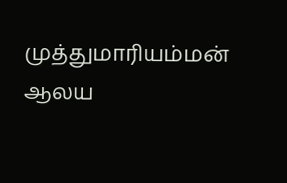முத்துமாரியம்மன் ஆலய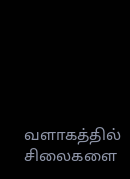வளாகத்தில் சிலைகளை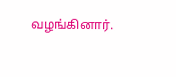வழங்கினார்.